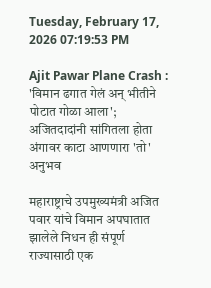Tuesday, February 17, 2026 07:19:53 PM

Ajit Pawar Plane Crash : 'विमान ढगात गेलं अन् भीतीने पोटात गोळा आला'; अजितदादांनी सांगितला होता अंगावर काटा आणणारा 'तो' अनुभव

महाराष्ट्राचे उपमुख्यमंत्री अजित पवार यांचे विमान अपघातात झालेले निधन ही संपूर्ण राज्यासाठी एक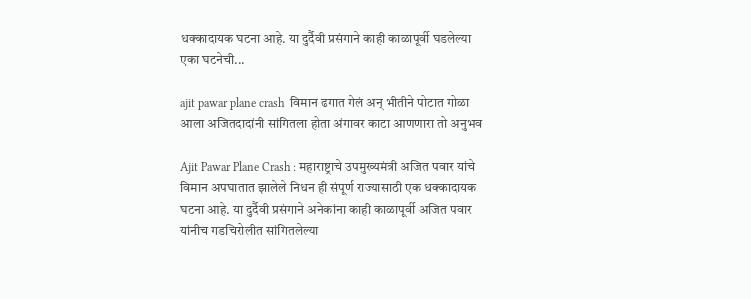धक्कादायक घटना आहे. या दुर्दैवी प्रसंगाने काही काळापूर्वी घडलेल्या एका घटनेची...

ajit pawar plane crash  विमान ढगात गेलं अन् भीतीने पोटात गोळा आला अजितदादांनी सांगितला होता अंगावर काटा आणणारा तो अनुभव

Ajit Pawar Plane Crash : महाराष्ट्राचे उपमुख्यमंत्री अजित पवार यांचे विमान अपघातात झालेले निधन ही संपूर्ण राज्यासाठी एक धक्कादायक घटना आहे. या दुर्दैवी प्रसंगाने अनेकांना काही काळापूर्वी अजित पवार यांनीच गडचिरोलीत सांगितलेल्या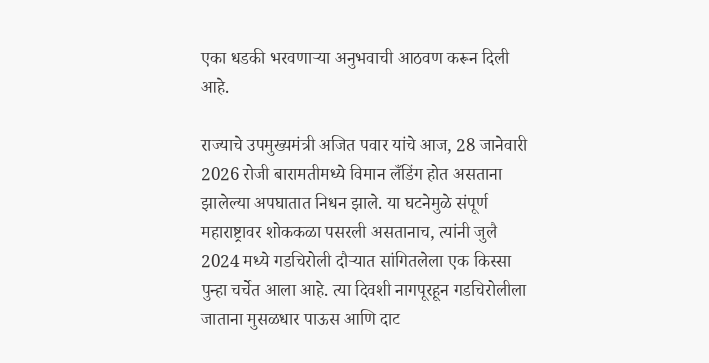एका धडकी भरवणाऱ्या अनुभवाची आठवण करून दिली आहे.

राज्याचे उपमुख्यमंत्री अजित पवार यांचे आज, 28 जानेवारी 2026 रोजी बारामतीमध्ये विमान लँडिंग होत असताना झालेल्या अपघातात निधन झाले. या घटनेमुळे संपूर्ण महाराष्ट्रावर शोककळा पसरली असतानाच, त्यांनी जुलै 2024 मध्ये गडचिरोली दौऱ्यात सांगितलेला एक किस्सा पुन्हा चर्चेत आला आहे. त्या दिवशी नागपूरहून गडचिरोलीला जाताना मुसळधार पाऊस आणि दाट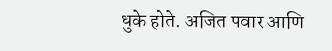धुके होते. अजित पवार आणि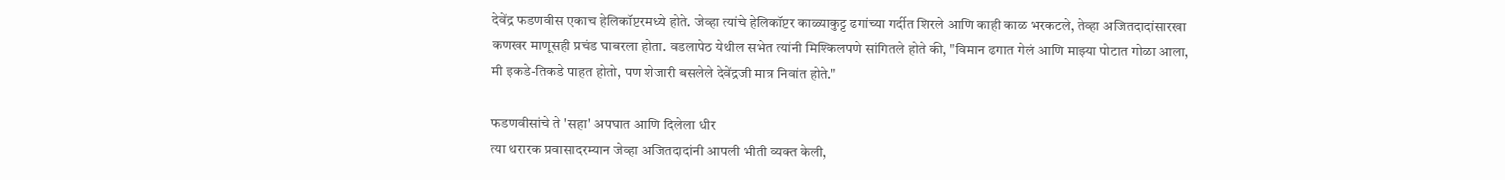देवेंद्र फडणवीस एकाच हेलिकॉप्टरमध्ये होते. जेव्हा त्यांचे हेलिकॉप्टर काळ्याकुट्ट ढगांच्या गर्दीत शिरले आणि काही काळ भरकटले, तेव्हा अजितदादांसारखा कणखर माणूसही प्रचंड घाबरला होता. वडलापेठ येथील सभेत त्यांनी मिश्किलपणे सांगितले होते की, "विमान ढगात गेलं आणि माझ्या पोटात गोळा आला, मी इकडे-तिकडे पाहत होतो, पण शेजारी बसलेले देवेंद्रजी मात्र निवांत होते."

फडणवीसांचे ते 'सहा' अपघात आणि दिलेला धीर
त्या थरारक प्रवासादरम्यान जेव्हा अजितदादांनी आपली भीती व्यक्त केली,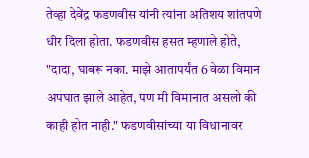तेव्हा देवेंद्र फडणवीस यांनी त्यांना अतिशय शांतपणे धीर दिला होता. फडणवीस हसत म्हणाले होते, "दादा, घाबरू नका. माझे आतापर्यंत 6 वेळा विमान अपघात झाले आहेत, पण मी विमानात असलो की काही होत नाही." फडणवीसांच्या या विधानावर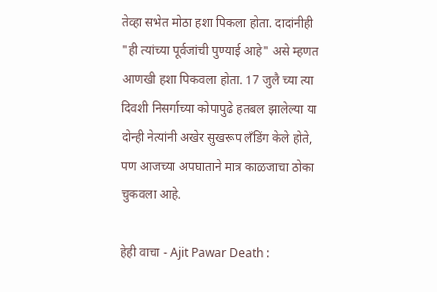तेव्हा सभेत मोठा हशा पिकला होता. दादांनीही "ही त्यांच्या पूर्वजांची पुण्याई आहे" असे म्हणत आणखी हशा पिकवला होता. 17 जुलै च्या त्या दिवशी निसर्गाच्या कोपापुढे हतबल झालेल्या या दोन्ही नेत्यांनी अखेर सुखरूप लँडिंग केले होते, पण आजच्या अपघाताने मात्र काळजाचा ठोका चुकवला आहे.

हेही वाचा - Ajit Pawar Death :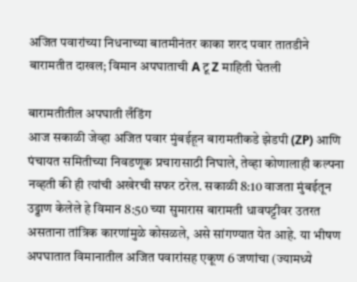अजित पवारांच्या निधनाच्या बातमीनंतर काका शरद पवार तातडीने बारामतीत दाखल; विमान अपघाताची A टू Z माहिती घेतली

बारामतीतील अपघाती लँडिंग
आज सकाळी जेव्हा अजित पवार मुंबईहून बारामतीकडे झेडपी (ZP) आणि पंचायत समितीच्या निवडणूक प्रचारासाठी निघाले, तेव्हा कोणालाही कल्पना नव्हती की ही त्यांची अखेरची सफर ठरेल. सकाळी 8:10 वाजता मुंबईतून उड्डाण केलेले हे विमान 8:50 च्या सुमारास बारामती धावपट्टीवर उतरत असताना तांत्रिक कारणांमुळे कोसळले, असे सांगण्यात येत आहे. या भीषण अपघातात विमानातील अजित पवारांसह एकूण 6 जणांचा (ज्यामध्ये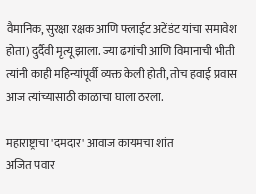वैमानिक, सुरक्षा रक्षक आणि फ्लाईट अटेंडंट यांचा समावेश होता) दुर्दैवी मृत्यू झाला. ज्या ढगांची आणि विमानाची भीती त्यांनी काही महिन्यांपूर्वी व्यक्त केली होती, तोच हवाई प्रवास आज त्यांच्यासाठी काळाचा घाला ठरला.

महाराष्ट्राचा 'दमदार' आवाज कायमचा शांत
अजित पवार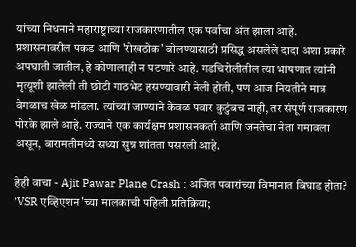यांच्या निधनाने महाराष्ट्राच्या राजकारणातील एक पर्वाचा अंत झाला आहे. प्रशासनावरील पकड आणि 'रोखठोक' बोलण्यासाठी प्रसिद्ध असलेले दादा अशा प्रकारे अपघाती जातील, हे कोणालाही न पटणारे आहे. गडचिरोलीतील त्या भाषणात त्यांनी मृत्यूशी झालेली ती छोटी गाठभेट हसण्यावारी नेली होती, पण आज नियतीने मात्र वेगळाच खेळ मांडला. त्यांच्या जाण्याने केवळ पवार कुटुंबच नाही, तर संपूर्ण राजकारण पोरके झाले आहे. राज्याने एक कार्यक्षम प्रशासनकर्ता आणि जनतेचा नेता गमावला असून, बारामतीमध्ये सध्या सुन्न शांतता पसरली आहे.

हेही वाचा - Ajit Pawar Plane Crash : अजित पवारांच्या विमानात बिघाड होता? 'VSR एव्हिएशन'च्या मालकाची पहिली प्रतिक्रिया;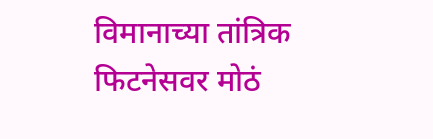विमानाच्या तांत्रिक फिटनेसवर मोठं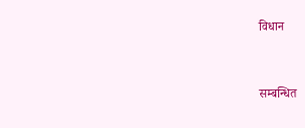विधान


सम्बन्धित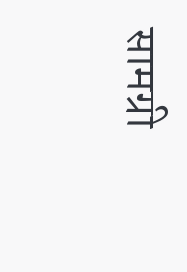सामग्री